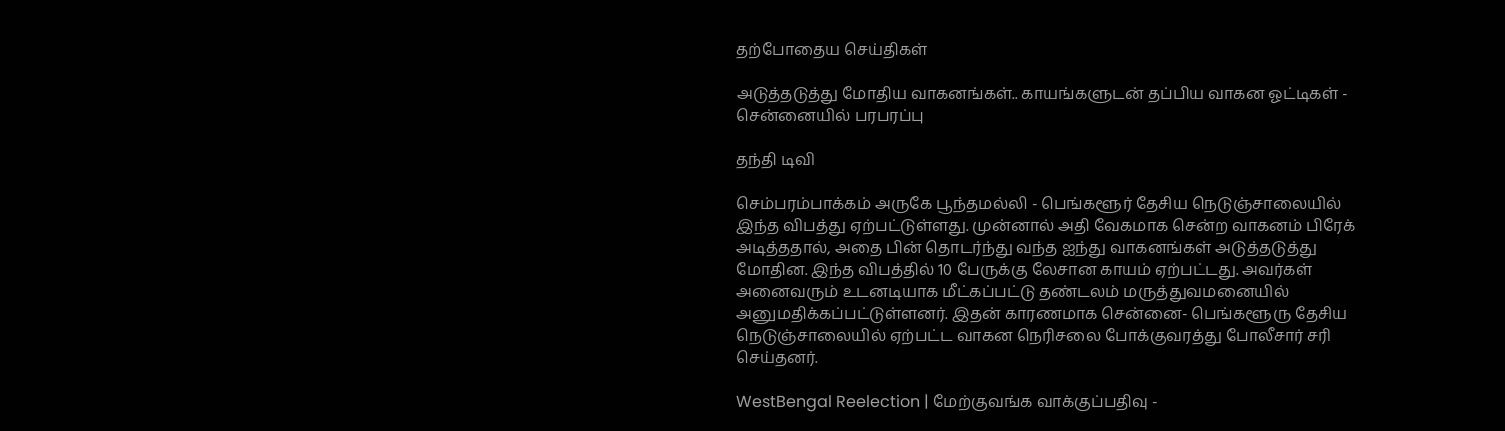தற்போதைய செய்திகள்

அடுத்தடுத்து மோதிய வாகனங்கள்.. காயங்களுடன் தப்பிய வாகன ஓட்டிகள் - சென்னையில் பரபரப்பு

தந்தி டிவி

செம்பரம்பாக்கம் அருகே பூந்தமல்லி - பெங்களூர் தேசிய நெடுஞ்சாலையில் இந்த விபத்து ஏற்பட்டுள்ளது. முன்னால் அதி வேகமாக சென்ற வாகனம் பிரேக் அடித்ததால், அதை பின் தொடர்ந்து வந்த ஐந்து வாகனங்கள் அடுத்தடுத்து மோதின. இந்த விபத்தில் 10 பேருக்கு லேசான காயம் ஏற்பட்டது. அவர்கள் அனைவரும் உடனடியாக மீட்கப்பட்டு தண்டலம் மருத்துவமனையில் அனுமதிக்கப்பட்டுள்ளனர். இதன் காரணமாக சென்னை- பெங்களூரு தேசிய நெடுஞ்சாலையில் ஏற்பட்ட வாகன நெரிசலை போக்குவரத்து போலீசார் சரி செய்தனர்.

WestBengal Reelection | மேற்குவங்க வாக்குப்பதிவு -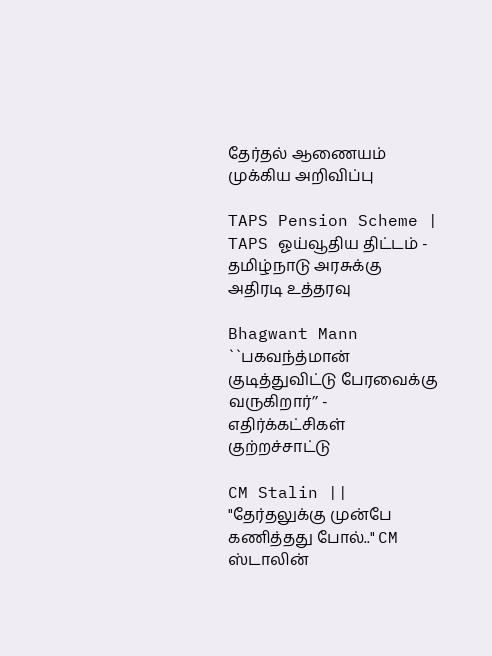தேர்தல் ஆணையம் முக்கிய அறிவிப்பு

TAPS Pension Scheme | TAPS ஓய்வூதிய திட்டம் - தமிழ்நாடு அரசுக்கு அதிரடி உத்தரவு

Bhagwant Mann ``பகவந்த்மான் குடித்துவிட்டு பேரவைக்கு வருகிறார்’’ - எதிர்க்கட்சிகள் குற்றச்சாட்டு

CM Stalin || "தேர்தலுக்கு முன்பே கணித்தது போல்.." CM ஸ்டாலின்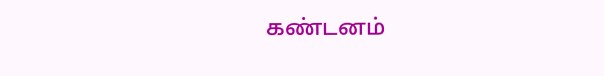கண்டனம்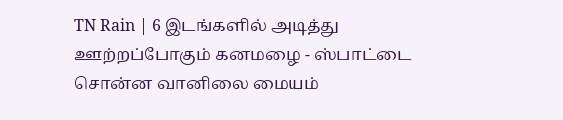TN Rain | 6 இடங்களில் அடித்து ஊற்றப்போகும் கனமழை - ஸ்பாட்டை சொன்ன வானிலை மையம்